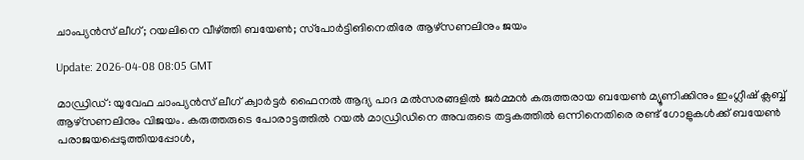ചാംപ്യന്‍സ് ലീഗ്; റയലിനെ വീഴ്ത്തി ബയേണ്‍; സ്‌പോര്‍ട്ടിങിനെതിരേ ആഴ്സണലിനും ജയം

Update: 2026-04-08 08:05 GMT

മാഡ്രിഡ്: യുവേഫ ചാംപ്യന്‍സ് ലീഗ് ക്വാര്‍ട്ടര്‍ ഫൈനല്‍ ആദ്യ പാദ മല്‍സരങ്ങളില്‍ ജര്‍മ്മന്‍ കരുത്തരായ ബയേണ്‍ മ്യൂണിക്കിനും ഇംഗ്ലീഷ് ക്ലബ്ബ് ആഴ്സണലിനും വിജയം. കരുത്തരുടെ പോരാട്ടത്തില്‍ റയല്‍ മാഡ്രിഡിനെ അവരുടെ തട്ടകത്തില്‍ ഒന്നിനെതിരെ രണ്ട് ഗോളുകള്‍ക്ക് ബയേണ്‍ പരാജയപ്പെടുത്തിയപ്പോള്‍,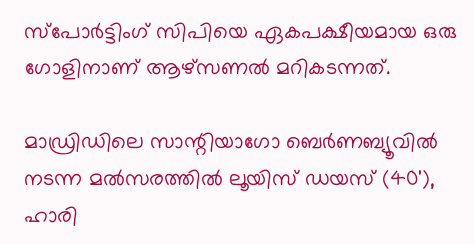സ്‌പോര്‍ട്ടിംഗ് സിപിയെ ഏകപക്ഷീയമായ ഒരു ഗോളിനാണ് ആഴ്സണല്‍ മറികടന്നത്.

മാഡ്രിഡിലെ സാന്റിയാഗോ ബെര്‍ണബ്യൂവില്‍ നടന്ന മല്‍സരത്തില്‍ ലൂയിസ് ഡയസ് (40'), ഹാരി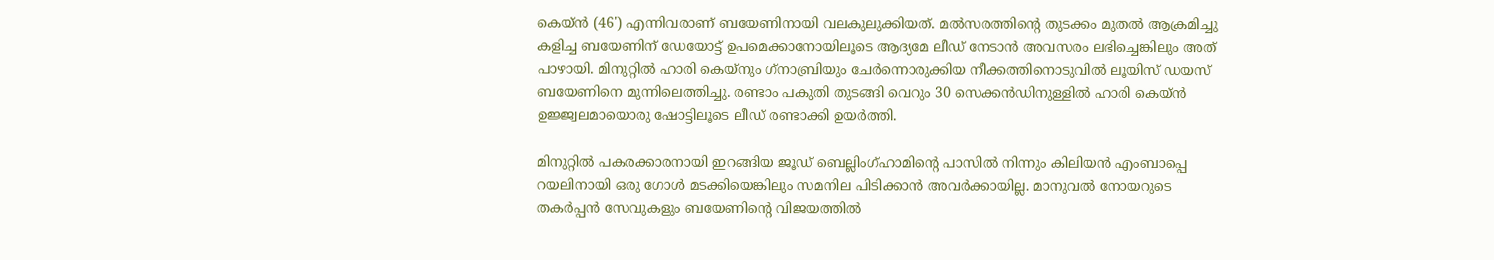കെയ്ന്‍ (46') എന്നിവരാണ് ബയേണിനായി വലകുലുക്കിയത്. മല്‍സരത്തിന്റെ തുടക്കം മുതല്‍ ആക്രമിച്ചു കളിച്ച ബയേണിന് ഡേയോട്ട് ഉപമെക്കാനോയിലൂടെ ആദ്യമേ ലീഡ് നേടാന്‍ അവസരം ലഭിച്ചെങ്കിലും അത് പാഴായി. മിനുറ്റില്‍ ഹാരി കെയ്നും ഗ്‌നാബ്രിയും ചേര്‍ന്നൊരുക്കിയ നീക്കത്തിനൊടുവില്‍ ലൂയിസ് ഡയസ് ബയേണിനെ മുന്നിലെത്തിച്ചു. രണ്ടാം പകുതി തുടങ്ങി വെറും 30 സെക്കന്‍ഡിനുള്ളില്‍ ഹാരി കെയ്ന്‍ ഉജ്ജ്വലമായൊരു ഷോട്ടിലൂടെ ലീഡ് രണ്ടാക്കി ഉയര്‍ത്തി.

മിനുറ്റില്‍ പകരക്കാരനായി ഇറങ്ങിയ ജൂഡ് ബെല്ലിംഗ്ഹാമിന്റെ പാസില്‍ നിന്നും കിലിയന്‍ എംബാപ്പെ റയലിനായി ഒരു ഗോള്‍ മടക്കിയെങ്കിലും സമനില പിടിക്കാന്‍ അവര്‍ക്കായില്ല. മാനുവല്‍ നോയറുടെ തകര്‍പ്പന്‍ സേവുകളും ബയേണിന്റെ വിജയത്തില്‍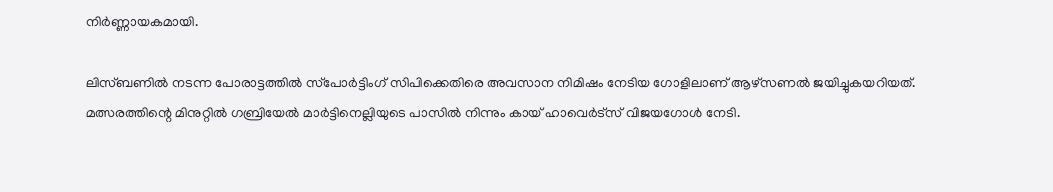നിര്‍ണ്ണായകമായി.

ലിസ്ബണില്‍ നടന്ന പോരാട്ടത്തില്‍ സ്‌പോര്‍ട്ടിംഗ് സിപിക്കെതിരെ അവസാന നിമിഷം നേടിയ ഗോളിലാണ് ആഴ്സണല്‍ ജയിച്ചുകയറിയത്. മത്സരത്തിന്റെ മിനുറ്റില്‍ ഗബ്രിയേല്‍ മാര്‍ട്ടിനെല്ലിയുടെ പാസില്‍ നിന്നും കായ് ഹാവെര്‍ട്സ് വിജയഗോള്‍ നേടി.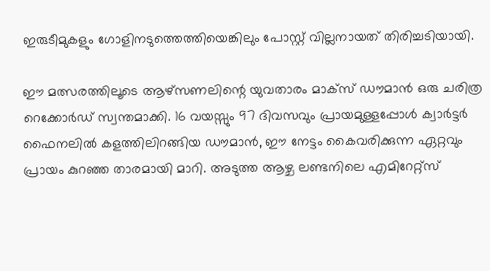ഇരുടീമുകളും ഗോളിനടുത്തെത്തിയെങ്കിലും പോസ്റ്റ് വില്ലനായത് തിരിച്ചടിയായി.

ഈ മത്സരത്തിലൂടെ ആഴ്സണലിന്റെ യുവതാരം മാക്സ് ഡൗമാന്‍ ഒരു ചരിത്ര റെക്കോര്‍ഡ് സ്വന്തമാക്കി. 16 വയസ്സും 97 ദിവസവും പ്രായമുള്ളപ്പോള്‍ ക്വാര്‍ട്ടര്‍ ഫൈനലില്‍ കളത്തിലിറങ്ങിയ ഡൗമാന്‍, ഈ നേട്ടം കൈവരിക്കുന്ന ഏറ്റവും പ്രായം കുറഞ്ഞ താരമായി മാറി. അടുത്ത ആഴ്ച ലണ്ടനിലെ എമിറേറ്റ്‌സ്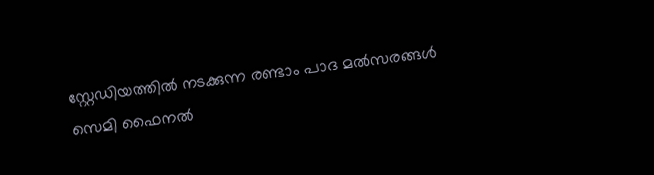സ്റ്റേഡിയത്തില്‍ നടക്കുന്ന രണ്ടാം പാദ മല്‍സരങ്ങള്‍ സെമി ഫൈനല്‍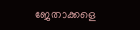ജേതാക്കളെ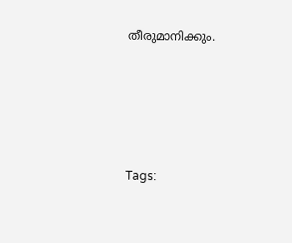തീരുമാനിക്കും.





Tags: